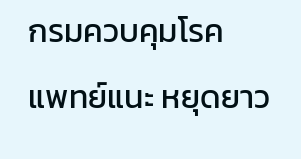กรมควบคุมโรค
แพทย์แนะ หยุดยาว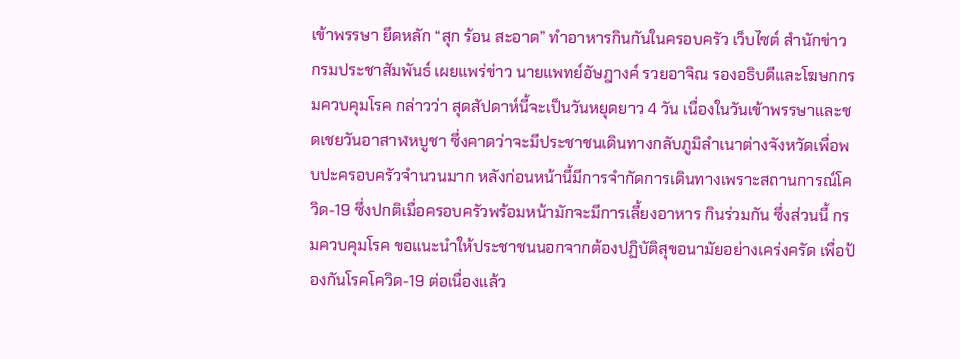เข้าพรรษา ยึดหลัก “สุก ร้อน สะอาด” ทำอาหารกินกันในครอบครัว เว็บไซต์ สำนักข่าว กรมประชาสัมพันธ์ เผยแพร่ข่าว นายแพทย์อัษฎางค์ รวยอาจิณ รองอธิบดีและโฆษกกรมควบคุมโรค กล่าวว่า สุดสัปดาห์นี้จะเป็นวันหยุดยาว 4 วัน เนื่องในวันเข้าพรรษาและชดเชยวันอาสาฬหบูชา ซึ่งคาดว่าจะมีประชาชนเดินทางกลับภูมิลำเนาต่างจังหวัดเพื่อพบปะครอบครัวจำนวนมาก หลังก่อนหน้านี้มีการจำกัดการเดินทางเพราะสถานการณ์โควิด-19 ซึ่งปกติเมื่อครอบครัวพร้อมหน้ามักจะมีการเลี้ยงอาหาร กินร่วมกัน ซึ่งส่วนนี้ กรมควบคุมโรค ขอแนะนำให้ประชาชนนอกจากต้องปฏิบัติสุขอนามัยอย่างเคร่งครัด เพื่อป้องกันโรคโควิด-19 ต่อเนื่องแล้ว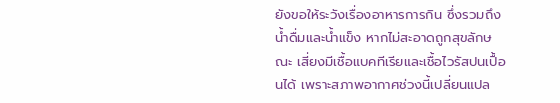ยังขอให้ระวังเรื่องอาหารการกิน ซึ่งรวมถึงน้ำดื่มและน้ำแข็ง หากไม่สะอาดถูกสุขลักษณะ เสี่ยงมีเชื้อแบคทีเรียและเชื้อไวรัสปนเปื้อนได้ เพราะสภาพอากาศช่วงนี้เปลี่ยนแปล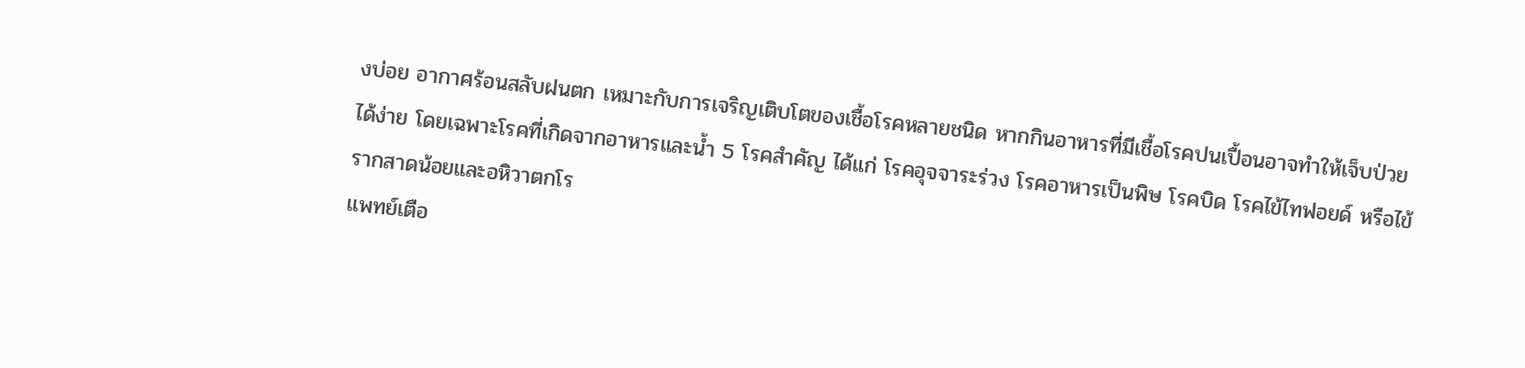งบ่อย อากาศร้อนสลับฝนตก เหมาะกับการเจริญเติบโตของเชื้อโรคหลายชนิด หากกินอาหารที่มีเชื้อโรคปนเปื้อนอาจทำให้เจ็บป่วยได้ง่าย โดยเฉพาะโรคที่เกิดจากอาหารและน้ำ 5 โรคสำคัญ ได้แก่ โรคอุจจาระร่วง โรคอาหารเป็นพิษ โรคบิด โรคไข้ไทฟอยด์ หรือไข้รากสาดน้อยและอหิวาตกโร
แพทย์เตือ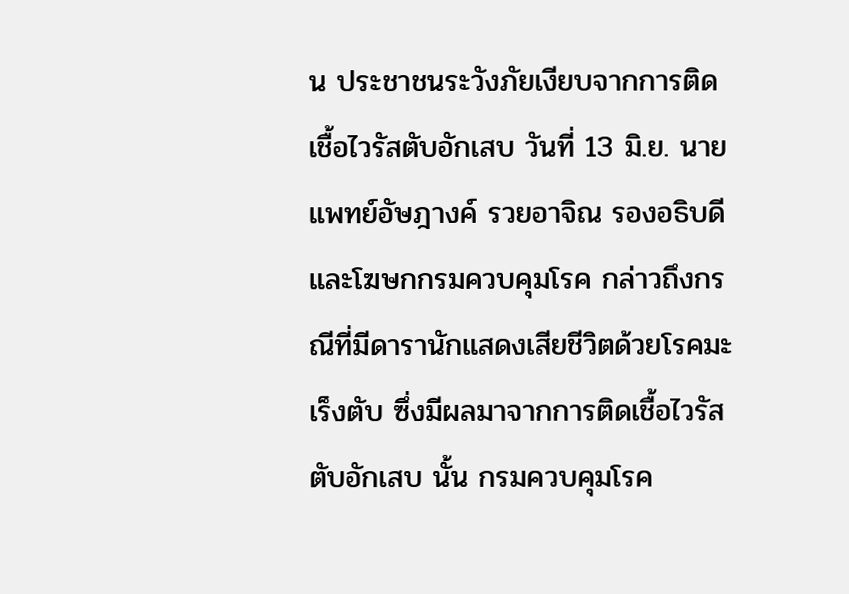น ประชาชนระวังภัยเงียบจากการติดเชื้อไวรัสตับอักเสบ วันที่ 13 มิ.ย. นายแพทย์อัษฎางค์ รวยอาจิณ รองอธิบดีและโฆษกกรมควบคุมโรค กล่าวถึงกรณีที่มีดารานักแสดงเสียชีวิตด้วยโรคมะเร็งตับ ซึ่งมีผลมาจากการติดเชื้อไวรัสตับอักเสบ นั้น กรมควบคุมโรค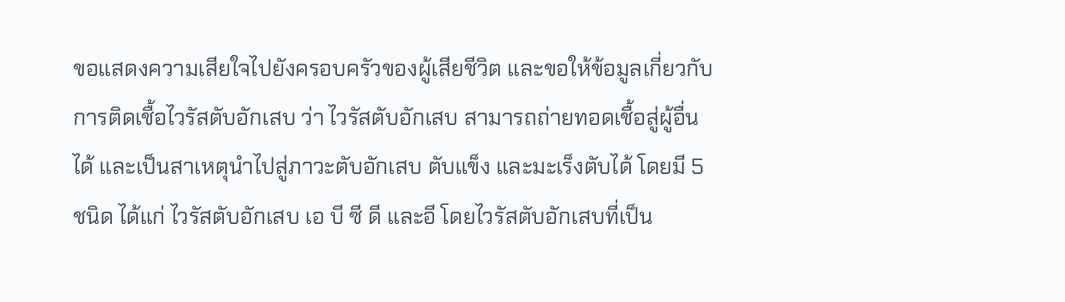ขอแสดงความเสียใจไปยังครอบครัวของผู้เสียชีวิต และขอให้ข้อมูลเกี่ยวกับการติดเชื้อไวรัสตับอักเสบ ว่า ไวรัสตับอักเสบ สามารถถ่ายทอดเชื้อสู่ผู้อื่นได้ และเป็นสาเหตุนำไปสู่ภาวะตับอักเสบ ตับแข็ง และมะเร็งตับได้ โดยมี 5 ชนิด ได้แก่ ไวรัสตับอักเสบ เอ บี ซี ดี และอี โดยไวรัสตับอักเสบที่เป็น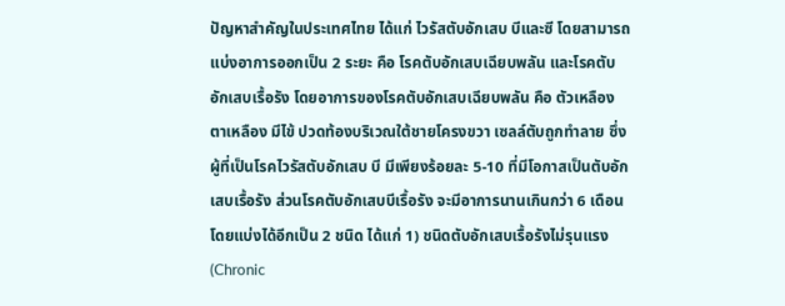ปัญหาสำคัญในประเทศไทย ได้แก่ ไวรัสตับอักเสบ บีและซี โดยสามารถแบ่งอาการออกเป็น 2 ระยะ คือ โรคตับอักเสบเฉียบพลัน และโรคตับอักเสบเรื้อรัง โดยอาการของโรคตับอักเสบเฉียบพลัน คือ ตัวเหลือง ตาเหลือง มีไข้ ปวดท้องบริเวณใต้ชายโครงขวา เซลล์ตับถูกทำลาย ซึ่งผู้ที่เป็นโรคไวรัสตับอักเสบ บี มีเพียงร้อยละ 5-10 ที่มีโอกาสเป็นตับอักเสบเรื้อรัง ส่วนโรคตับอักเสบบีเรื้อรัง จะมีอาการนานเกินกว่า 6 เดือน โดยแบ่งได้อีกเป็น 2 ชนิด ได้แก่ 1) ชนิดตับอักเสบเรื้อรังไม่รุนแรง (Chronic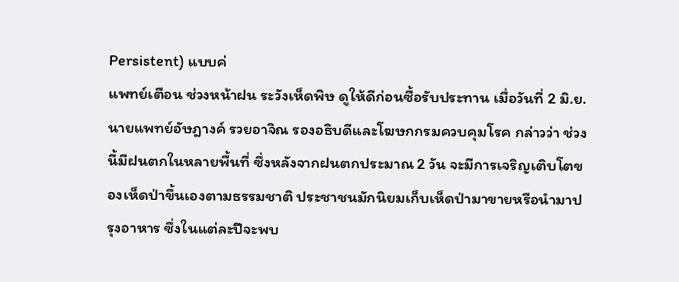Persistent) แบบค่
แพทย์เตือน ช่วงหน้าฝน ระวังเห็ดพิษ ดูให้ดีก่อนซื้อรับประทาน เมื่อวันที่ 2 มิ.ย. นายแพทย์อัษฎางค์ รวยอาจิณ รองอธิบดีและโฆษกกรมควบคุมโรค กล่าวว่า ช่วงนี้มีฝนตกในหลายพื้นที่ ซึ่งหลังจากฝนตกประมาณ 2 วัน จะมีการเจริญเติบโตของเห็ดป่าขึ้นเองตามธรรมชาติ ประชาชนมักนิยมเก็บเห็ดป่ามาขายหรือนำมาปรุงอาหาร ซึ่งในแต่ละปีจะพบ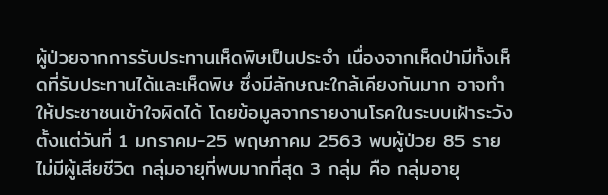ผู้ป่วยจากการรับประทานเห็ดพิษเป็นประจำ เนื่องจากเห็ดป่ามีทั้งเห็ดที่รับประทานได้และเห็ดพิษ ซึ่งมีลักษณะใกล้เคียงกันมาก อาจทำให้ประชาชนเข้าใจผิดได้ โดยข้อมูลจากรายงานโรคในระบบเฝ้าระวังตั้งแต่วันที่ 1 มกราคม-25 พฤษภาคม 2563 พบผู้ป่วย 85 ราย ไม่มีผู้เสียชีวิต กลุ่มอายุที่พบมากที่สุด 3 กลุ่ม คือ กลุ่มอายุ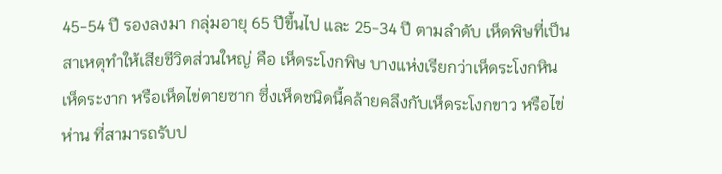45-54 ปี รองลงมา กลุ่มอายุ 65 ปีขึ้นไป และ 25-34 ปี ตามลำดับ เห็ดพิษที่เป็นสาเหตุทำให้เสียชีวิตส่วนใหญ่ คือ เห็ดระโงกพิษ บางแห่งเรียกว่าเห็ดระโงกหิน เห็ดระงาก หรือเห็ดไข่ตายซาก ซึ่งเห็ดชนิดนี้คล้ายคลึงกับเห็ดระโงกขาว หรือไข่ห่าน ที่สามารถรับป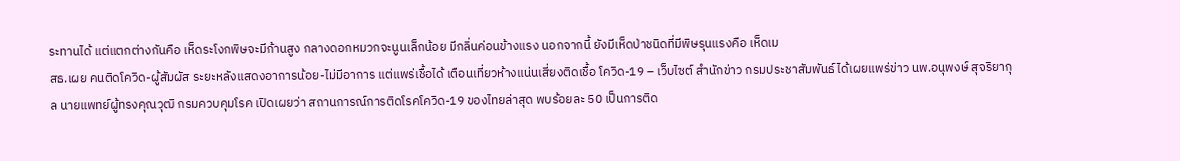ระทานได้ แต่แตกต่างกันคือ เห็ดระโงกพิษจะมีก้านสูง กลางดอกหมวกจะนูนเล็กน้อย มีกลิ่นค่อนข้างแรง นอกจากนี้ ยังมีเห็ดป่าชนิดที่มีพิษรุนแรงคือ เห็ดเม
สธ.เผย คนติดโควิด-ผู้สัมผัส ระยะหลังแสดงอาการน้อย-ไม่มีอาการ แต่แพร่เชื้อได้ เตือนเที่ยวห้างแน่นเสี่ยงติดเชื้อ โควิด-19 – เว็บไซต์ สำนักข่าว กรมประชาสัมพันธ์ ได้เผยแพร่ข่าว นพ.อนุพงษ์ สุจริยากุล นายแพทย์ผู้ทรงคุณวุฒิ กรมควบคุมโรค เปิดเผยว่า สถานการณ์การติดโรคโควิด-19 ของไทยล่าสุด พบร้อยละ 50 เป็นการติด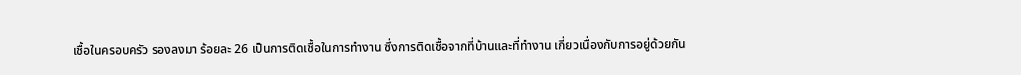เชื้อในครอบครัว รองลงมา ร้อยละ 26 เป็นการติดเชื้อในการทำงาน ซึ่งการติดเชื้อจากที่บ้านและที่ทำงาน เกี่ยวเนื่องกับการอยู่ด้วยกัน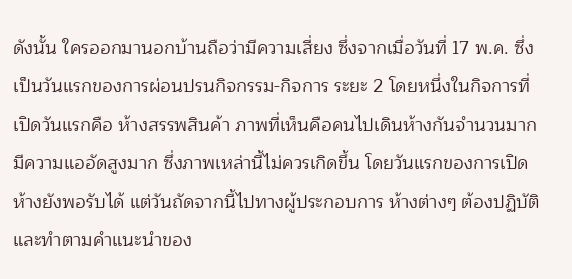ดังนั้น ใครออกมานอกบ้านถือว่ามีความเสี่ยง ซึ่งจากเมื่อวันที่ 17 พ.ค. ซึ่งเป็นวันแรกของการผ่อนปรนกิจกรรม-กิจการ ระยะ 2 โดยหนึ่งในกิจการที่เปิดวันแรกคือ ห้างสรรพสินค้า ภาพที่เห็นคือคนไปเดินห้างกันจำนวนมาก มีความแออัดสูงมาก ซึ่งภาพเหล่านี้ไม่ควรเกิดขึ้น โดยวันแรกของการเปิดห้างยังพอรับได้ แต่วันถัดจากนี้ไปทางผู้ประกอบการ ห้างต่างๆ ต้องปฏิบัติและทำตามคำแนะนำของ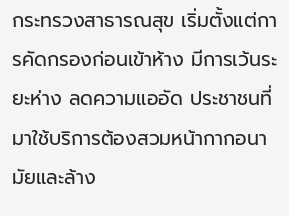กระทรวงสาธารณสุข เริ่มตั้งแต่การคัดกรองก่อนเข้าห้าง มีการเว้นระยะห่าง ลดความแออัด ประชาชนที่มาใช้บริการต้องสวมหน้ากากอนามัยและล้าง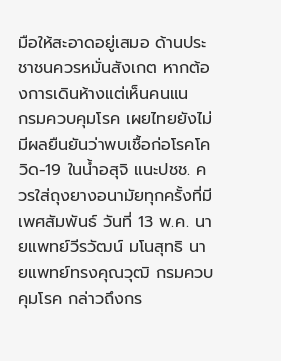มือให้สะอาดอยู่เสมอ ด้านประชาชนควรหมั่นสังเกต หากต้องการเดินห้างแต่เห็นคนแน
กรมควบคุมโรค เผยไทยยังไม่มีผลยืนยันว่าพบเชื้อก่อโรคโควิด-19 ในน้ำอสุจิ แนะปชช. ควรใส่ถุงยางอนามัยทุกครั้งที่มีเพศสัมพันธ์ วันที่ 13 พ.ค. นายแพทย์วีรวัฒน์ มโนสุทธิ นายแพทย์ทรงคุณวุฒิ กรมควบคุมโรค กล่าวถึงกร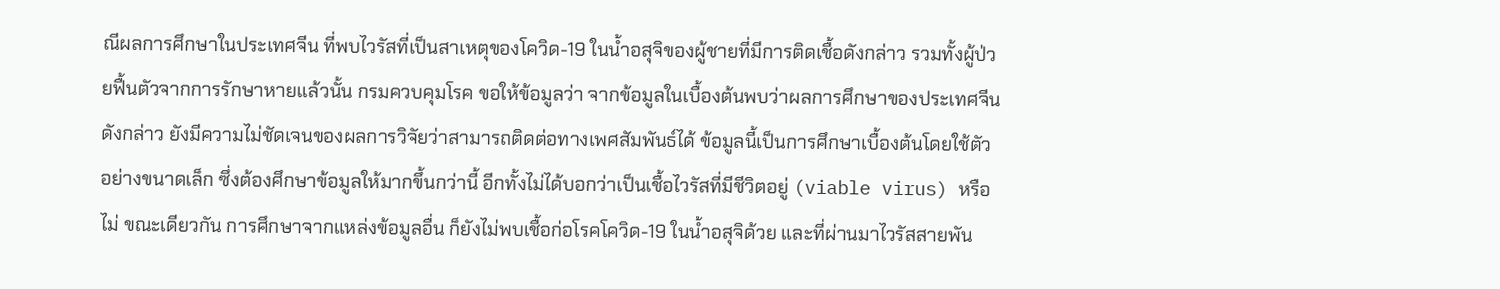ณีผลการศึกษาในประเทศจีน ที่พบไวรัสที่เป็นสาเหตุของโควิด-19 ในน้ำอสุจิของผู้ชายที่มีการติดเชื้อดังกล่าว รวมทั้งผู้ป่วยฟื้นตัวจากการรักษาหายแล้วนั้น กรมควบคุมโรค ขอให้ข้อมูลว่า จากข้อมูลในเบื้องต้นพบว่าผลการศึกษาของประเทศจีนดังกล่าว ยังมีความไม่ชัดเจนของผลการวิจัยว่าสามารถติดต่อทางเพศสัมพันธ์ได้ ข้อมูลนี้เป็นการศึกษาเบื้องต้นโดยใช้ตัวอย่างขนาดเล็ก ซึ่งต้องศึกษาข้อมูลให้มากขึ้นกว่านี้ อีกทั้งไม่ได้บอกว่าเป็นเชื้อไวรัสที่มีชีวิตอยู่ (viable virus) หรือไม่ ขณะเดียวกัน การศึกษาจากแหล่งข้อมูลอื่น ก็ยังไม่พบเชื้อก่อโรคโควิด-19 ในน้ำอสุจิด้วย และที่ผ่านมาไวรัสสายพัน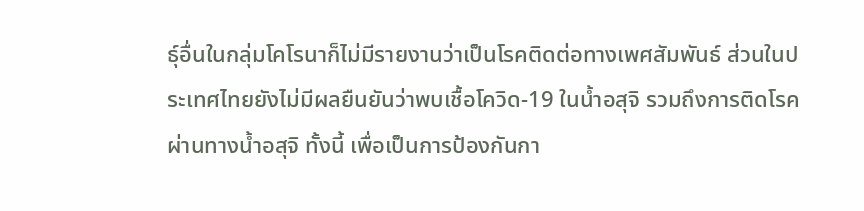ธุ์อื่นในกลุ่มโคโรนาก็ไม่มีรายงานว่าเป็นโรคติดต่อทางเพศสัมพันธ์ ส่วนในประเทศไทยยังไม่มีผลยืนยันว่าพบเชื้อโควิด-19 ในน้ำอสุจิ รวมถึงการติดโรคผ่านทางน้ำอสุจิ ทั้งนี้ เพื่อเป็นการป้องกันกา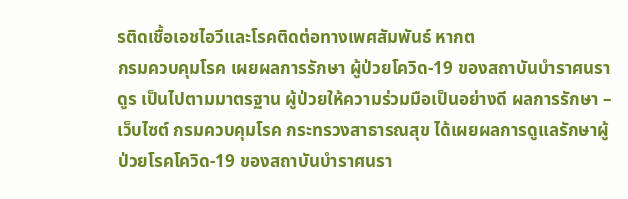รติดเชื้อเอชไอวีและโรคติดต่อทางเพศสัมพันธ์ หากต
กรมควบคุมโรค เผยผลการรักษา ผู้ป่วยโควิด-19 ของสถาบันบำราศนราดูร เป็นไปตามมาตรฐาน ผู้ป่วยให้ความร่วมมือเป็นอย่างดี ผลการรักษา – เว็บไซต์ กรมควบคุมโรค กระทรวงสาธารณสุข ได้เผยผลการดูแลรักษาผู้ป่วยโรคโควิด-19 ของสถาบันบำราศนรา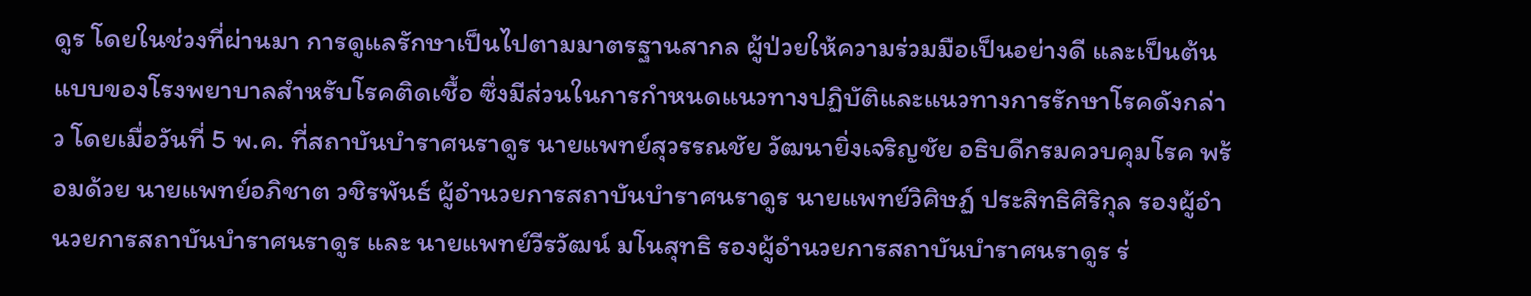ดูร โดยในช่วงที่ผ่านมา การดูแลรักษาเป็นไปตามมาตรฐานสากล ผู้ป่วยให้ความร่วมมือเป็นอย่างดี และเป็นต้นแบบของโรงพยาบาลสำหรับโรคติดเชื้อ ซึ่งมีส่วนในการกำหนดแนวทางปฏิบัติและแนวทางการรักษาโรคดังกล่าว โดยเมื่อวันที่ 5 พ.ค. ที่สถาบันบำราศนราดูร นายแพทย์สุวรรณชัย วัฒนายิ่งเจริญชัย อธิบดีกรมควบคุมโรค พร้อมด้วย นายแพทย์อภิชาต วชิรพันธ์ ผู้อำนวยการสถาบันบำราศนราดูร นายแพทย์วิศิษฏ์ ประสิทธิศิริกุล รองผู้อำนวยการสถาบันบำราศนราดูร และ นายแพทย์วีรวัฒน์ มโนสุทธิ รองผู้อำนวยการสถาบันบำราศนราดูร ร่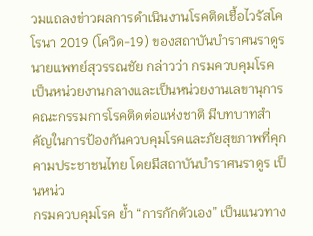วมแถลงข่าวผลการดำเนินงานโรคติดเชื้อไวรัสโคโรนา 2019 (โควิด-19) ของสถาบันบำราศนราดูร นายแพทย์สุวรรณชัย กล่าวว่า กรมควบคุมโรค เป็นหน่วยงานกลางและเป็นหน่วยงานเลขานุการคณะกรรมการโรคติดต่อแห่งชาติ มีบทบาทสำคัญในการป้องกันควบคุมโรคและภัยสุขภาพที่คุกคามประชาชนไทย โดยมีสถาบันบำราศนราดูร เป็นหน่ว
กรมควบคุมโรค ย้ำ “การกักตัวเอง” เป็นแนวทาง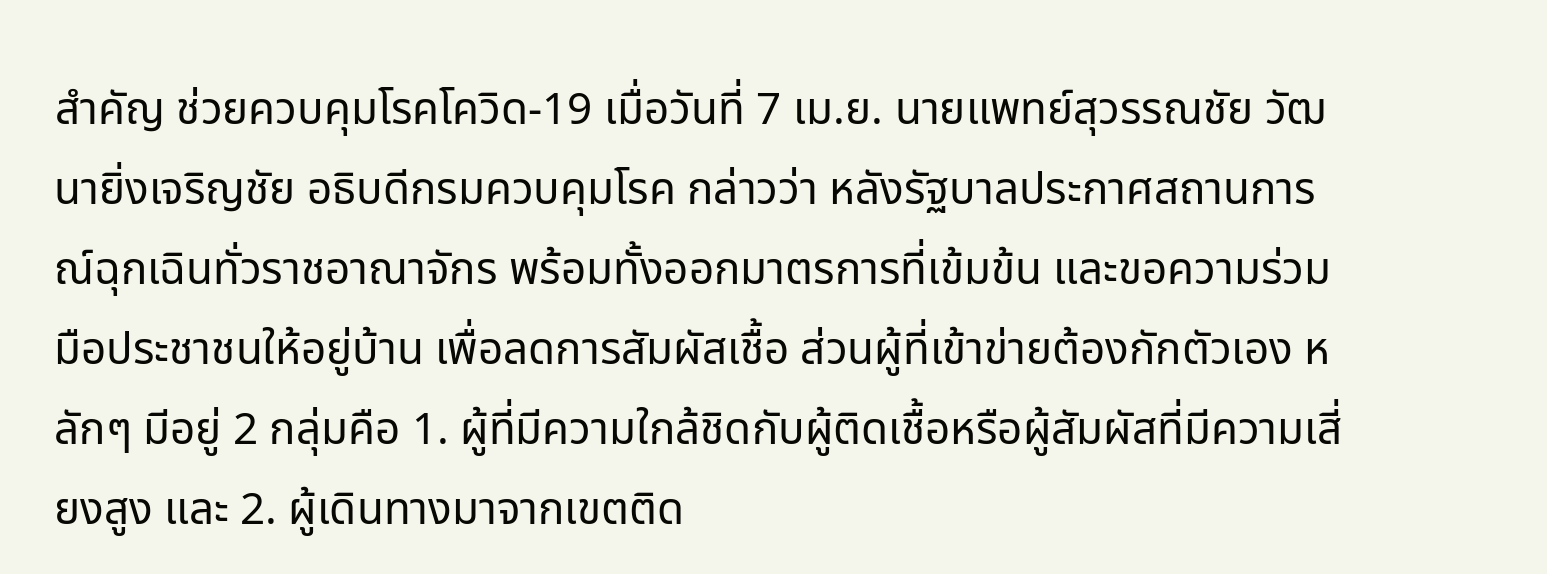สำคัญ ช่วยควบคุมโรคโควิด-19 เมื่อวันที่ 7 เม.ย. นายแพทย์สุวรรณชัย วัฒนายิ่งเจริญชัย อธิบดีกรมควบคุมโรค กล่าวว่า หลังรัฐบาลประกาศสถานการณ์ฉุกเฉินทั่วราชอาณาจักร พร้อมทั้งออกมาตรการที่เข้มข้น และขอความร่วมมือประชาชนให้อยู่บ้าน เพื่อลดการสัมผัสเชื้อ ส่วนผู้ที่เข้าข่ายต้องกักตัวเอง หลักๆ มีอยู่ 2 กลุ่มคือ 1. ผู้ที่มีความใกล้ชิดกับผู้ติดเชื้อหรือผู้สัมผัสที่มีความเสี่ยงสูง และ 2. ผู้เดินทางมาจากเขตติด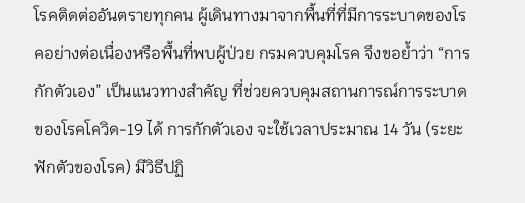โรคติดต่ออันตรายทุกคน ผู้เดินทางมาจากพื้นที่ที่มีการระบาดของโรคอย่างต่อเนื่องหรือพื้นที่พบผู้ป่วย กรมควบคุมโรค จึงขอย้ำว่า “การกักตัวเอง” เป็นแนวทางสำคัญ ที่ช่วยควบคุมสถานการณ์การระบาดของโรคโควิด-19 ได้ การกักตัวเอง จะใช้เวลาประมาณ 14 วัน (ระยะฟักตัวของโรค) มีวิธีปฏิ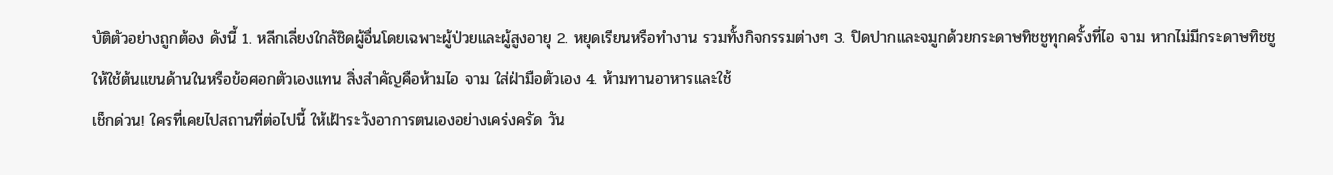บัติตัวอย่างถูกต้อง ดังนี้ 1. หลีกเลี่ยงใกล้ชิดผู้อื่นโดยเฉพาะผู้ป่วยและผู้สูงอายุ 2. หยุดเรียนหรือทำงาน รวมทั้งกิจกรรมต่างๆ 3. ปิดปากและจมูกด้วยกระดาษทิชชูทุกครั้งที่ไอ จาม หากไม่มีกระดาษทิชชู ให้ใช้ต้นแขนด้านในหรือข้อศอกตัวเองแทน สิ่งสำคัญคือห้ามไอ จาม ใส่ฝ่ามือตัวเอง 4. ห้ามทานอาหารและใช้
เช็กด่วน! ใครที่เคยไปสถานที่ต่อไปนี้ ให้เฝ้าระวังอาการตนเองอย่างเคร่งครัด วัน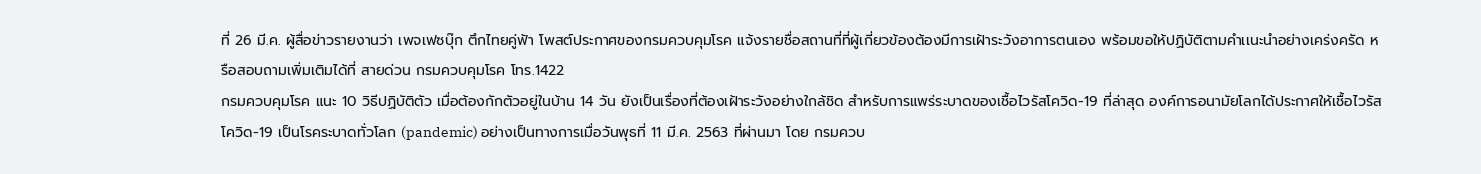ที่ 26 มี.ค. ผู้สื่อข่าวรายงานว่า เพจเฟซบุ๊ก ตึกไทยคู่ฟ้า โพสต์ประกาศของกรมควบคุมโรค แจ้งรายชื่อสถานที่ที่ผู้เกี่ยวข้องต้องมีการเฝ้าระวังอาการตนเอง พร้อมขอให้ปฏิบัติตามคำเเนะนำอย่างเคร่งครัด หรือสอบถามเพิ่มเติมได้ที่ สายด่วน กรมควบคุมโรค โทร.1422
กรมควบคุมโรค แนะ 10 วิธีปฏิบัติตัว เมื่อต้องกักตัวอยู่ในบ้าน 14 วัน ยังเป็นเรื่องที่ต้องเฝ้าระวังอย่างใกล้ชิด สำหรับการแพร่ระบาดของเชื้อไวรัสโควิด-19 ที่ล่าสุด องค์การอนามัยโลกได้ประกาศให้เชื้อไวรัสโควิด-19 เป็นโรคระบาดทั่วโลก (pandemic) อย่างเป็นทางการเมื่อวันพุธที่ 11 มี.ค. 2563 ที่ผ่านมา โดย กรมควบ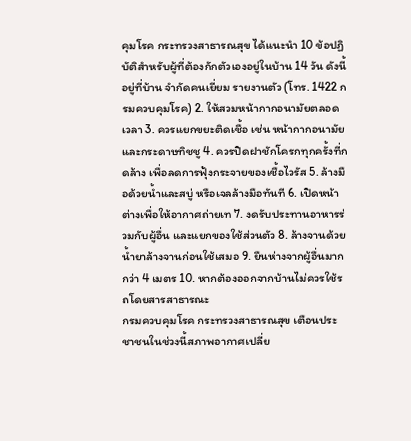คุมโรค กระทรวงสาธารณสุข ได้แนะนำ 10 ข้อปฏิบัติสำหรับผู้ที่ต้องกักตัวเองอยู่ในบ้าน 14 วัน ดังนี้ อยู่ที่บ้าน จำกัดคนเยี่ยม รายงานตัว (โทร. 1422 กรมควบคุมโรค) 2. ให้สวมหน้ากากอนามัยตลอดเวลา 3. ควรแยกขยะติดเชื้อ เช่น หน้ากากอนามัย และกระดาษทิชชู 4. ควรปิดฝาชักโครกทุกครั้งที่กดล้าง เพื่อลดการฟุ้งกระจายของเชื้อไวรัส 5. ล้างมือด้วยน้ำและสบู่ หรือเจลล้างมือทันที 6. เปิดหน้าต่างเพื่อให้อากาศถ่ายเท 7. งดรับประทานอาหารร่วมกับผู้อื่น และแยกของใช้ส่วนตัว 8. ล้างจานด้วยน้ำยาล้างจานก่อนใช้เสมอ 9. ยืนห่างจากผู้อื่นมากกว่า 4 เมตร 10. หากต้องออกจากบ้านไม่ควรใช้รถโดยสารสาธารณะ
กรมควบคุมโรค กระทรวงสาธารณสุข เตือนประชาชนในช่วงนี้สภาพอากาศเปลี่ย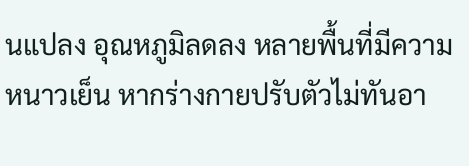นแปลง อุณหภูมิลดลง หลายพื้นที่มีความหนาวเย็น หากร่างกายปรับตัวไม่ทันอา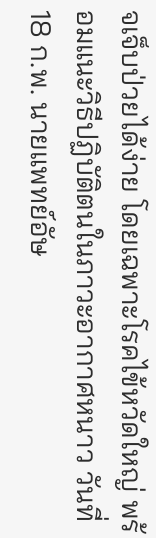จเจ็บป่วยได้ง่าย โดยเฉพาะโรคไข้หวัดใหญ่ พร้อมแนะวิธีปฏิบัติตนในภาวะอากาศหนาว วันที่ 18 ก.พ. นายแพทย์อัษ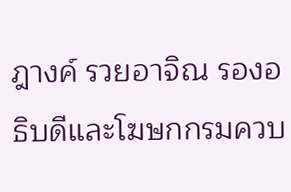ฎางค์ รวยอาจิณ รองอธิบดีและโฆษกกรมควบ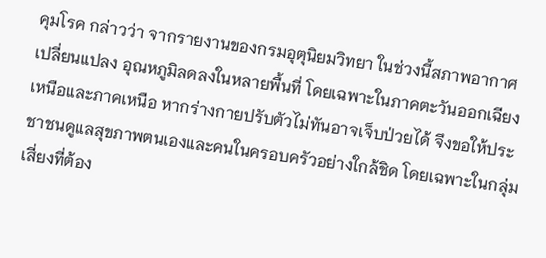คุมโรค กล่าวว่า จากรายงานของกรมอุตุนิยมวิทยา ในช่วงนี้สภาพอากาศเปลี่ยนแปลง อุณหภูมิลดลงในหลายพื้นที่ โดยเฉพาะในภาคตะวันออกเฉียงเหนือและภาคเหนือ หากร่างกายปรับตัวไม่ทันอาจเจ็บป่วยได้ จึงขอให้ประชาชนดูแลสุขภาพตนเองและคนในครอบครัวอย่างใกล้ชิด โดยเฉพาะในกลุ่มเสี่ยงที่ต้อง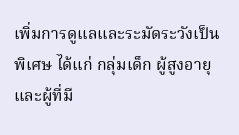เพิ่มการดูแลและระมัดระวังเป็นพิเศษ ได้แก่ กลุ่มเด็ก ผู้สูงอายุ และผู้ที่มี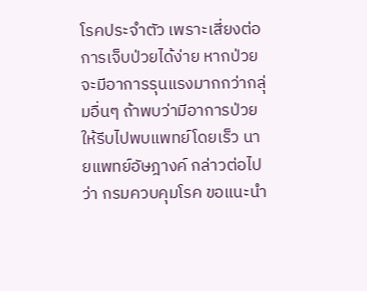โรคประจำตัว เพราะเสี่ยงต่อการเจ็บป่วยได้ง่าย หากป่วยจะมีอาการรุนแรงมากกว่ากลุ่มอื่นๆ ถ้าพบว่ามีอาการป่วยให้รีบไปพบแพทย์โดยเร็ว นายแพทย์อัษฎางค์ กล่าวต่อไปว่า กรมควบคุมโรค ขอแนะนำ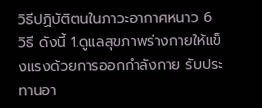วิธีปฏิบัติตนในภาวะอากาศหนาว 6 วิธี ดังนี้ 1.ดูแลสุขภาพร่างกายให้แข็งแรงด้วยการออกกำลังกาย รับประทานอา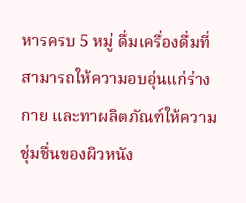หารครบ 5 หมู่ ดื่มเครื่องดื่มที่สามารถให้ความอบอุ่นแก่ร่างกาย และทาผลิตภัณฑ์ให้ความชุ่มชื่นของผิวหนัง